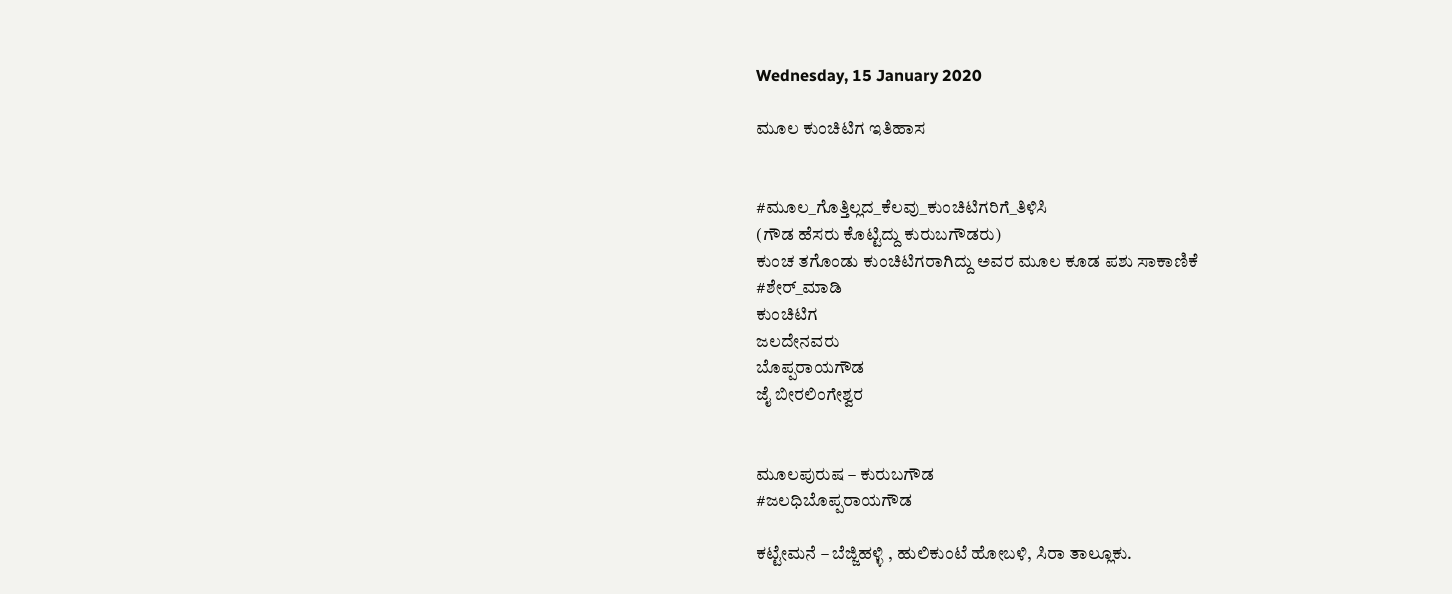Wednesday, 15 January 2020

ಮೂಲ ಕುಂಚಿಟಿಗ ಇತಿಹಾಸ


#ಮೂಲ_ಗೊತ್ತಿಲ್ಲದ_ಕೆಲವು_ಕುಂಚಿಟಿಗರಿಗೆ_ತಿಳಿಸಿ
(ಗೌಡ ಹೆಸರು ಕೊಟ್ಟಿದ್ದು ಕುರುಬಗೌಡರು)
ಕುಂಚ ತಗೊಂಡು ಕುಂಚಿಟಿಗರಾಗಿದ್ದು ಅವರ ಮೂಲ ಕೂಡ ಪಶು ಸಾಕಾಣಿಕೆ
#ಶೇರ್_ಮಾಡಿ
ಕುಂಚಿಟಿಗ
ಜಲದೇನವರು
ಬೊಪ್ಪರಾಯಗೌಡ
ಜೈ ಬೀರಲಿಂಗೇಶ್ವರ


ಮೂಲಪುರುಷ – ಕುರುಬಗೌಡ
#ಜಲಧಿಬೊಪ್ಪರಾಯಗೌಡ

ಕಟ್ಟೇಮನೆ – ಬೆಜ್ಜಿಹಳ್ಳಿ , ಹುಲಿಕುಂಟೆ ಹೋಬಳಿ, ಸಿರಾ ತಾಲ್ಲೂಕು.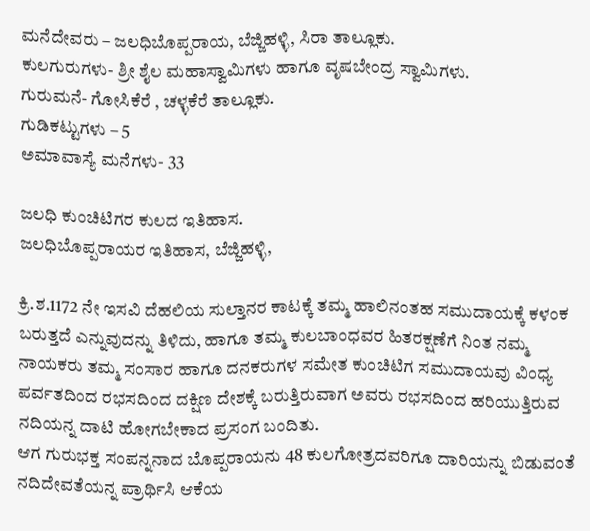ಮನೆದೇವರು – ಜಲಧಿಬೊಪ್ಪರಾಯ, ಬೆಜ್ಜಿಹಳ್ಳಿ, ಸಿರಾ ತಾಲ್ಲೂಕು.
ಕುಲಗುರುಗಳು- ಶ್ರೀ ಶೈಲ ಮಹಾಸ್ವಾಮಿಗಳು ಹಾಗೂ ವೃಷಬೇಂದ್ರ ಸ್ವಾಮಿಗಳು.
ಗುರುಮನೆ- ಗೋಸಿಕೆರೆ , ಚಳ್ಳಕೆರೆ ತಾಲ್ಲೂಕು.
ಗುಡಿಕಟ್ಟುಗಳು – 5
ಅಮಾವಾಸ್ಯೆ ಮನೆಗಳು- 33

ಜಲಧಿ ಕುಂಚಿಟಿಗರ ಕುಲದ ಇತಿಹಾಸ.
ಜಲಧಿಬೊಪ್ಪರಾಯರ ಇತಿಹಾಸ, ಬೆಜ್ಜಿಹಳ್ಳಿ,

ಕ್ರಿ.ಶ.1172 ನೇ ಇಸವಿ ದೆಹಲಿಯ ಸುಲ್ತಾನರ ಕಾಟಕ್ಕೆ ತಮ್ಮ ಹಾಲಿನಂತಹ ಸಮುದಾಯಕ್ಕೆ ಕಳಂಕ ಬರುತ್ತದೆ ಎನ್ನುವುದನ್ನು ತಿಳಿದು, ಹಾಗೂ ತಮ್ಮ ಕುಲಬಾಂಧವರ ಹಿತರಕ್ಷಣೆಗೆ ನಿಂತ ನಮ್ಮ ನಾಯಕರು ತಮ್ಮ ಸಂಸಾರ ಹಾಗೂ ದನಕರುಗಳ ಸಮೇತ ಕುಂಚಿಟಿಗ ಸಮುದಾಯವು ವಿಂಧ್ಯ ಪರ್ವತದಿಂದ ರಭಸದಿಂದ ದಕ್ಷಿಣ ದೇಶಕ್ಕೆ ಬರುತ್ತಿರುವಾಗ ಅವರು ರಭಸದಿಂದ ಹರಿಯುತ್ತಿರುವ ನದಿಯನ್ನ ದಾಟಿ ಹೋಗಬೇಕಾದ ಪ್ರಸಂಗ ಬಂದಿತು.
ಆಗ ಗುರುಭಕ್ತ ಸಂಪನ್ನನಾದ ಬೊಪ್ಪರಾಯನು 48 ಕುಲಗೋತ್ರದವರಿಗೂ ದಾರಿಯನ್ನು ಬಿಡುವಂತೆ ನದಿದೇವತೆಯನ್ನ ಪ್ರಾರ್ಥಿಸಿ ಆಕೆಯ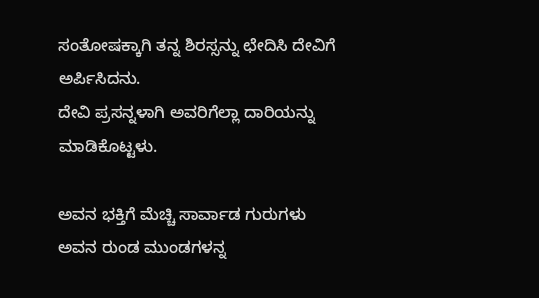ಸಂತೋಷಕ್ಕಾಗಿ ತನ್ನ ಶಿರಸ್ಸನ್ನು ಛೇದಿಸಿ ದೇವಿಗೆ ಅರ್ಪಿಸಿದನು.
ದೇವಿ ಪ್ರಸನ್ನಳಾಗಿ ಅವರಿಗೆಲ್ಲಾ ದಾರಿಯನ್ನು ಮಾಡಿಕೊಟ್ಟಳು.

ಅವನ ಭಕ್ತಿಗೆ ಮೆಚ್ಚಿ ಸಾರ್ವಾಡ ಗುರುಗಳು ಅವನ ರುಂಡ ಮುಂಡಗಳನ್ನ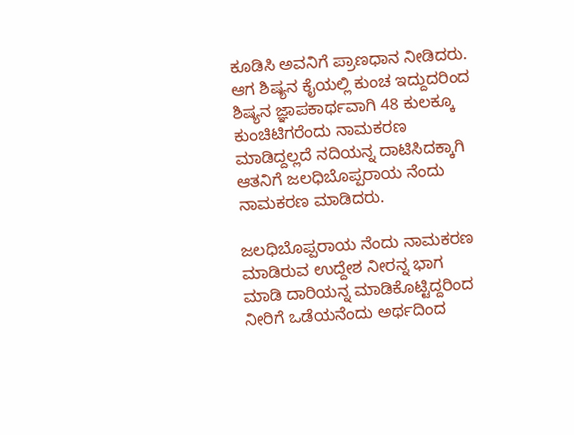ಕೂಡಿಸಿ ಅವನಿಗೆ ಪ್ರಾಣಧಾನ ನೀಡಿದರು.
ಆಗ ಶಿಷ್ಯನ ಕೈಯಲ್ಲಿ ಕುಂಚ ಇದ್ದುದರಿಂದ ಶಿಷ್ಯನ ಜ್ಞಾಪಕಾರ್ಥವಾಗಿ 48 ಕುಲಕ್ಕೂ ಕುಂಚಿಟಿಗರೆಂದು ನಾಮಕರಣ ಮಾಡಿದ್ದಲ್ಲದೆ ನದಿಯನ್ನ ದಾಟಿಸಿದಕ್ಕಾಗಿ ಆತನಿಗೆ ಜಲಧಿಬೊಪ್ಪರಾಯ ನೆಂದು ನಾಮಕರಣ ಮಾಡಿದರು.

ಜಲಧಿಬೊಪ್ಪರಾಯ ನೆಂದು ನಾಮಕರಣ ಮಾಡಿರುವ ಉದ್ದೇಶ ನೀರನ್ನ ಭಾಗ ಮಾಡಿ ದಾರಿಯನ್ನ ಮಾಡಿಕೊಟ್ಟಿದ್ದರಿಂದ ನೀರಿಗೆ ಒಡೆಯನೆಂದು ಅರ್ಥದಿಂದ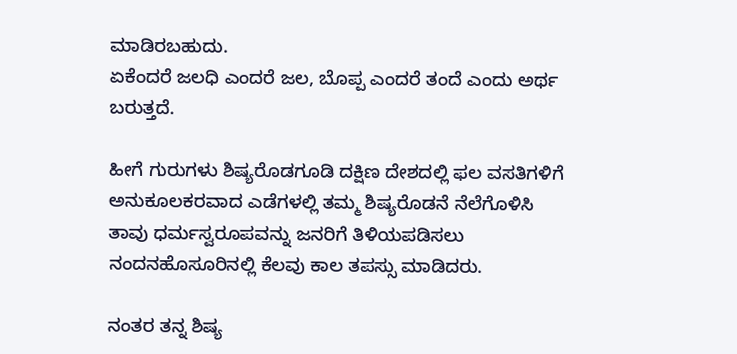ಮಾಡಿರಬಹುದು.
ಏಕೆಂದರೆ ಜಲಧಿ ಎಂದರೆ ಜಲ, ಬೊಪ್ಪ ಎಂದರೆ ತಂದೆ ಎಂದು ಅರ್ಥ ಬರುತ್ತದೆ.

ಹೀಗೆ ಗುರುಗಳು ಶಿಷ್ಯರೊಡಗೂಡಿ ದಕ್ಷಿಣ ದೇಶದಲ್ಲಿ ಫಲ ವಸತಿಗಳಿಗೆ ಅನುಕೂಲಕರವಾದ ಎಡೆಗಳಲ್ಲಿ ತಮ್ಮ ಶಿಷ್ಯರೊಡನೆ ನೆಲೆಗೊಳಿಸಿ ತಾವು ಧರ್ಮಸ್ವರೂಪವನ್ನು ಜನರಿಗೆ ತಿಳಿಯಪಡಿಸಲು ನಂದನಹೊಸೂರಿನಲ್ಲಿ ಕೆಲವು ಕಾಲ ತಪಸ್ಸು ಮಾಡಿದರು.

ನಂತರ ತನ್ನ ಶಿಷ್ಯ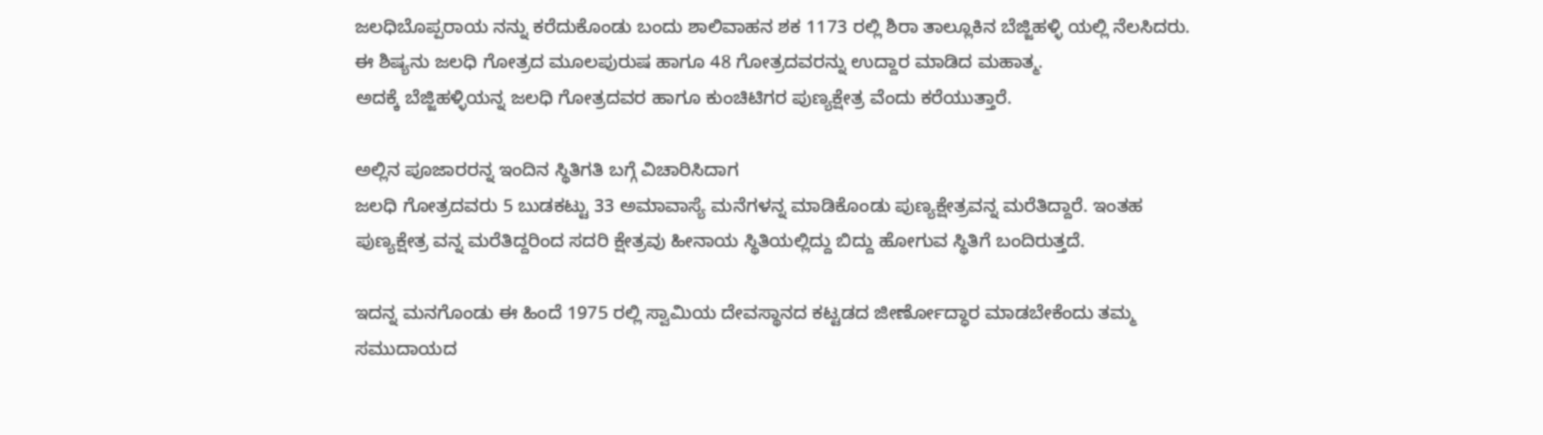ಜಲಧಿಬೊಪ್ಪರಾಯ ನನ್ನು ಕರೆದುಕೊಂಡು ಬಂದು ಶಾಲಿವಾಹನ ಶಕ 1173 ರಲ್ಲಿ ಶಿರಾ ತಾಲ್ಲೂಕಿನ ಬೆಜ್ಜಿಹಳ್ಳಿ ಯಲ್ಲಿ ನೆಲಸಿದರು.
ಈ ಶಿಷ್ಯನು ಜಲಧಿ ಗೋತ್ರದ ಮೂಲಪುರುಷ ಹಾಗೂ 48 ಗೋತ್ರದವರನ್ನು ಉದ್ದಾರ ಮಾಡಿದ ಮಹಾತ್ಮ.
ಅದಕ್ಕೆ ಬೆಜ್ಜಿಹಳ್ಳಿಯನ್ನ ಜಲಧಿ ಗೋತ್ರದವರ ಹಾಗೂ ಕುಂಚಿಟಿಗರ ಪುಣ್ಯಕ್ಷೇತ್ರ ವೆಂದು ಕರೆಯುತ್ತಾರೆ.

ಅಲ್ಲಿನ ಪೂಜಾರರನ್ನ ಇಂದಿನ ಸ್ಥಿತಿಗತಿ ಬಗ್ಗೆ ವಿಚಾರಿಸಿದಾಗ
ಜಲಧಿ ಗೋತ್ರದವರು 5 ಬುಡಕಟ್ಟು 33 ಅಮಾವಾಸ್ಯೆ ಮನೆಗಳನ್ನ ಮಾಡಿಕೊಂಡು ಪುಣ್ಯಕ್ಷೇತ್ರವನ್ನ ಮರೆತಿದ್ದಾರೆ. ಇಂತಹ ಪುಣ್ಯಕ್ಷೇತ್ರ ವನ್ನ ಮರೆತಿದ್ದರಿಂದ ಸದರಿ ಕ್ಷೇತ್ರವು ಹೀನಾಯ ಸ್ಥಿತಿಯಲ್ಲಿದ್ದು ಬಿದ್ದು ಹೋಗುವ ಸ್ಥಿತಿಗೆ ಬಂದಿರುತ್ತದೆ.

ಇದನ್ನ ಮನಗೊಂಡು ಈ ಹಿಂದೆ 1975 ರಲ್ಲಿ ಸ್ವಾಮಿಯ ದೇವಸ್ಥಾನದ ಕಟ್ಟಡದ ಜೀರ್ಣೋದ್ಧಾರ ಮಾಡಬೇಕೆಂದು ತಮ್ಮ ಸಮುದಾಯದ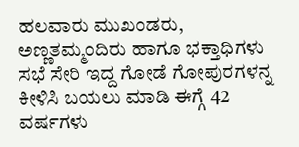ಹಲವಾರು ಮುಖಂಡರು, ಅಣ್ಣತಮ್ಮಂದಿರು ಹಾಗೂ ಭಕ್ತಾಧಿಗಳು ಸಭೆ ಸೇರಿ ಇದ್ದ ಗೋಡೆ ಗೋಪುರಗಳನ್ನ ಕೀಳಿಸಿ ಬಯಲು ಮಾಡಿ ಈಗ್ಗೆ 42 ವರ್ಷಗಳು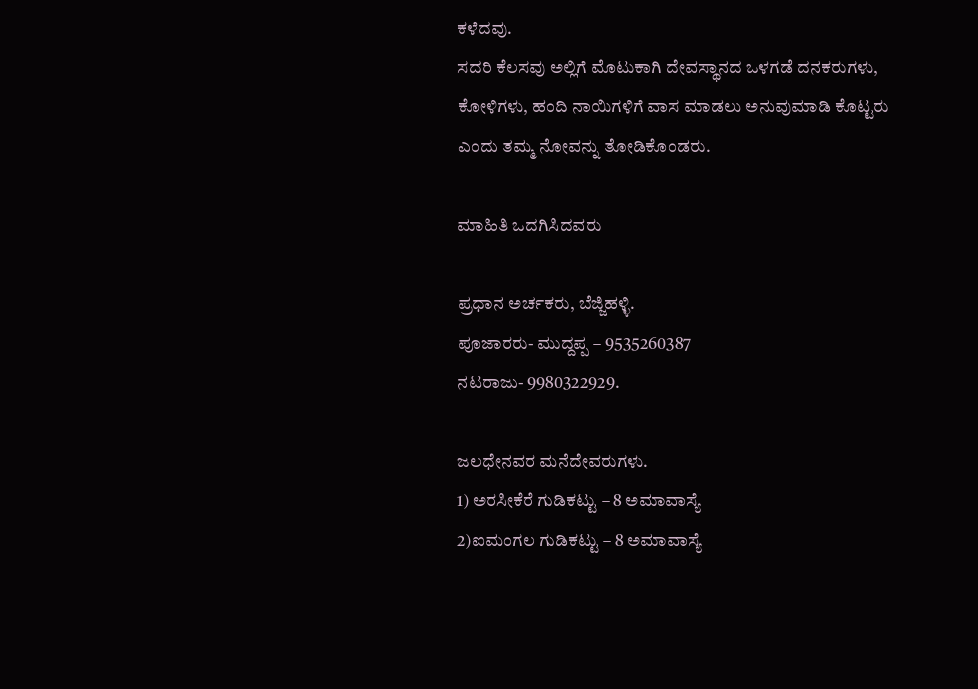ಕಳೆದವು.
ಸದರಿ ಕೆಲಸವು ಅಲ್ಲಿಗೆ ಮೊಟುಕಾಗಿ ದೇವಸ್ಥಾನದ ಒಳಗಡೆ ದನಕರುಗಳು, ಕೋಳಿಗಳು, ಹಂದಿ ನಾಯಿಗಳಿಗೆ ವಾಸ ಮಾಡಲು ಅನುವುಮಾಡಿ ಕೊಟ್ಟರು ಎಂದು ತಮ್ಮ ನೋವನ್ನು ತೋಡಿಕೊಂಡರು.

ಮಾಹಿತಿ ಒದಗಿಸಿದವರು

ಪ್ರಧಾನ ಅರ್ಚಕರು, ಬೆಜ್ಜಿಹಳ್ಳಿ.
ಪೂಜಾರರು- ಮುದ್ದಪ್ಪ – 9535260387
ನಟರಾಜು- 9980322929.

ಜಲಧೇನವರ ಮನೆದೇವರುಗಳು.
1) ಅರಸೀಕೆರೆ ಗುಡಿಕಟ್ಟು – 8 ಅಮಾವಾಸ್ಯೆ
2)ಐಮಂಗಲ ಗುಡಿಕಟ್ಟು – 8 ಅಮಾವಾಸ್ಯೆ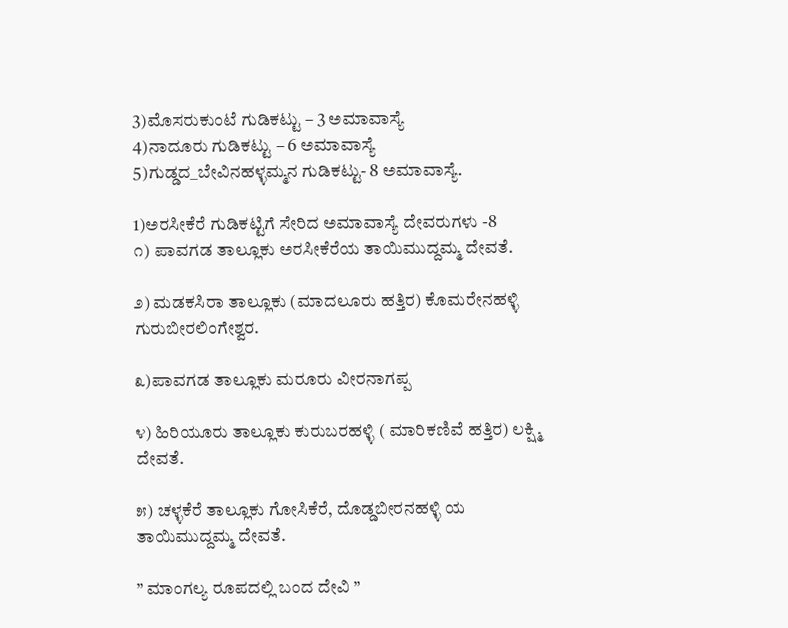3)ಮೊಸರುಕುಂಟೆ ಗುಡಿಕಟ್ಟು – 3 ಅಮಾವಾಸ್ಯೆ
4)ನಾದೂರು ಗುಡಿಕಟ್ಟು – 6 ಅಮಾವಾಸ್ಯೆ
5)ಗುಡ್ಡದ_ಬೇವಿನಹಳ್ಳಮ್ಮನ ಗುಡಿಕಟ್ಟು- 8 ಅಮಾವಾಸ್ಯೆ.

1)ಅರಸೀಕೆರೆ ಗುಡಿಕಟ್ಟಿಗೆ ಸೇರಿದ ಅಮಾವಾಸ್ಯೆ ದೇವರುಗಳು -8
೧) ಪಾವಗಡ ತಾಲ್ಲೂಕು ಅರಸೀಕೆರೆಯ ತಾಯಿಮುದ್ದಮ್ಮ ದೇವತೆ.

೨) ಮಡಕಸಿರಾ ತಾಲ್ಲೂಕು (ಮಾದಲೂರು ಹತ್ತಿರ) ಕೊಮರೇನಹಳ್ಳಿ ಗುರುಬೀರಲಿಂಗೇಶ್ವರ.

೩)ಪಾವಗಡ ತಾಲ್ಲೂಕು ಮರೂರು ವೀರನಾಗಪ್ಪ

೪) ಹಿರಿಯೂರು ತಾಲ್ಲೂಕು ಕುರುಬರಹಳ್ಳಿ ( ಮಾರಿಕಣಿವೆ ಹತ್ತಿರ) ಲಕ್ಷ್ಮಿ ದೇವತೆ.

೫) ಚಳ್ಳಕೆರೆ ತಾಲ್ಲೂಕು ಗೋಸಿಕೆರೆ, ದೊಡ್ಡಬೀರನಹಳ್ಳಿ ಯ ತಾಯಿಮುದ್ದಮ್ಮ ದೇವತೆ.

” ಮಾಂಗಲ್ಯ ರೂಪದಲ್ಲಿ ಬಂದ ದೇವಿ ”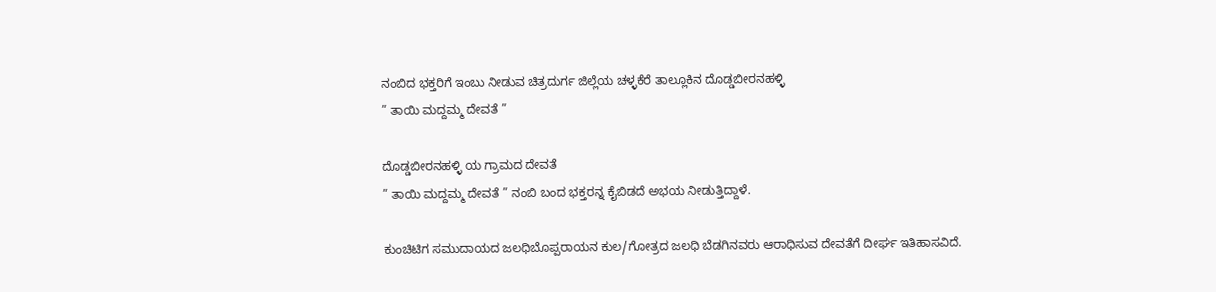ನಂಬಿದ ಭಕ್ತರಿಗೆ ಇಂಬು ನೀಡುವ ಚಿತ್ರದುರ್ಗ ಜಿಲ್ಲೆಯ ಚಳ್ಳಕೆರೆ ತಾಲ್ಲೂಕಿನ ದೊಡ್ಡಬೀರನಹಳ್ಳಿ
” ತಾಯಿ ಮದ್ದಮ್ಮ ದೇವತೆ ”

ದೊಡ್ಡಬೀರನಹಳ್ಳಿ ಯ ಗ್ರಾಮದ ದೇವತೆ
” ತಾಯಿ ಮದ್ದಮ್ಮ ದೇವತೆ ” ನಂಬಿ ಬಂದ ಭಕ್ತರನ್ನ ಕೈಬಿಡದೆ ಅಭಯ ನೀಡುತ್ತಿದ್ದಾಳೆ.

ಕುಂಚಿಟಿಗ ಸಮುದಾಯದ ಜಲಧಿಬೊಪ್ಪರಾಯನ ಕುಲ/ಗೋತ್ರದ ಜಲಧಿ ಬೆಡಗಿನವರು ಆರಾಧಿಸುವ ದೇವತೆಗೆ ದೀರ್ಘ ಇತಿಹಾಸವಿದೆ.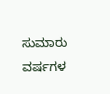ಸುಮಾರು ವರ್ಷಗಳ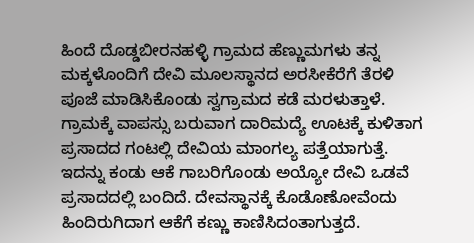ಹಿಂದೆ ದೊಡ್ಡಬೀರನಹಳ್ಳಿ ಗ್ರಾಮದ ಹೆಣ್ಣುಮಗಳು ತನ್ನ ಮಕ್ಕಳೊಂದಿಗೆ ದೇವಿ ಮೂಲಸ್ಥಾನದ ಅರಸೀಕೆರೆಗೆ ತೆರಳಿ ಪೂಜೆ ಮಾಡಿಸಿಕೊಂಡು ಸ್ವಗ್ರಾಮದ ಕಡೆ ಮರಳುತ್ತಾಳೆ.
ಗ್ರಾಮಕ್ಕೆ ವಾಪಸ್ಸು ಬರುವಾಗ ದಾರಿಮದ್ಯೆ ಊಟಕ್ಕೆ ಕುಳಿತಾಗ ಪ್ರಸಾದದ ಗಂಟಲ್ಲಿ ದೇವಿಯ ಮಾಂಗಲ್ಯ ಪತ್ತೆಯಾಗುತ್ತೆ. ಇದನ್ನು ಕಂಡು ಆಕೆ ಗಾಬರಿಗೊಂಡು ಅಯ್ಯೋ ದೇವಿ ಒಡವೆ ಪ್ರಸಾದದಲ್ಲಿ ಬಂದಿದೆ. ದೇವಸ್ಥಾನಕ್ಕೆ ಕೊಡೊಣೋವೆಂದು ಹಿಂದಿರುಗಿದಾಗ ಆಕೆಗೆ ಕಣ್ಣು ಕಾಣಿಸಿದಂತಾಗುತ್ತದೆ.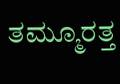ತಮ್ಮೂರತ್ತ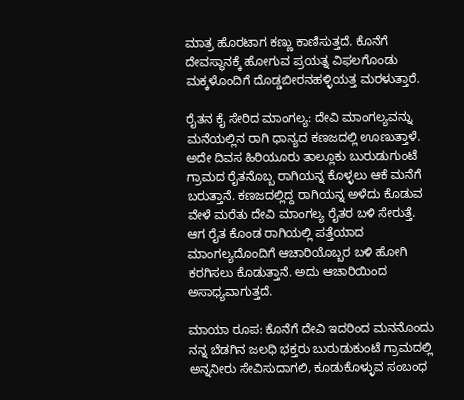ಮಾತ್ರ ಹೊರಟಾಗ ಕಣ್ಣು ಕಾಣಿಸುತ್ತದೆ. ಕೊನೆಗೆ ದೇವಸ್ಥಾನಕ್ಕೆ ಹೋಗುವ ಪ್ರಯತ್ನ ವಿಫಲಗೊಂಡು ಮಕ್ಕಳೊಂದಿಗೆ ದೊಡ್ಡಬೀರನಹಳ್ಳಿಯತ್ತ ಮರಳುತ್ತಾರೆ.

ರೈತನ ಕೈ ಸೇರಿದ ಮಾಂಗಲ್ಯ: ದೇವಿ ಮಾಂಗಲ್ಯವನ್ನು ಮನೆಯಲ್ಲಿನ ರಾಗಿ ಧಾನ್ಯದ ಕಣಜದಲ್ಲಿ ಊಣುತ್ತಾಳೆ. ಅದೇ ದಿವಸ ಹಿರಿಯೂರು ತಾಲ್ಲೂಕು ಬುರುಡುಗುಂಟೆ ಗ್ರಾಮದ ರೈತನೊಬ್ಬ ರಾಗಿಯನ್ನ ಕೊಳ್ಳಲು ಆಕೆ ಮನೆಗೆ ಬರುತ್ತಾನೆ. ಕಣಜದಲ್ಲಿದ್ದ ರಾಗಿಯನ್ನ ಅಳೆದು ಕೊಡುವ ವೇಳೆ ಮರೆತು ದೇವಿ ಮಾಂಗಲ್ಯ ರೈತರ ಬಳಿ ಸೇರುತ್ತೆ.
ಆಗ ರೈತ ಕೊಂಡ ರಾಗಿಯಲ್ಲಿ ಪತ್ತೆಯಾದ ಮಾಂಗಲ್ಯದೊಂದಿಗೆ ಆಚಾರಿಯೊಬ್ಬರ ಬಳಿ ಹೋಗಿ ಕರಗಿಸಲು ಕೊಡುತ್ತಾನೆ. ಅದು ಆಚಾರಿಯಿಂದ ಅಸಾಧ್ಯವಾಗುತ್ತದೆ.

ಮಾಯಾ ರೂಪ: ಕೊನೆಗೆ ದೇವಿ ಇದರಿಂದ ಮನನೊಂದು ನನ್ನ ಬೆಡಗಿನ ಜಲಧಿ ಭಕ್ತರು ಬುರುಡುಕುಂಟೆ ಗ್ರಾಮದಲ್ಲಿ ಅನ್ನನೀರು ಸೇವಿಸುದಾಗಲಿ, ಕೂಡುಕೊಳ್ಳುವ ಸಂಬಂಧ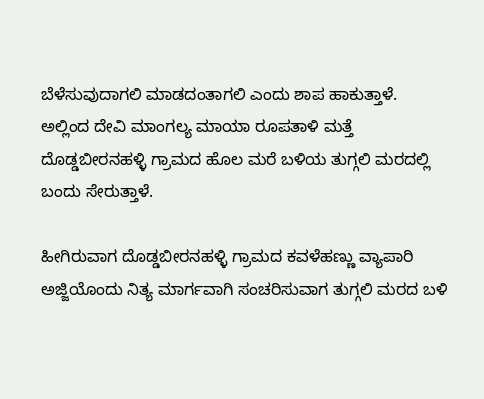ಬೆಳೆಸುವುದಾಗಲಿ ಮಾಡದಂತಾಗಲಿ ಎಂದು ಶಾಪ ಹಾಕುತ್ತಾಳೆ. ಅಲ್ಲಿಂದ ದೇವಿ ಮಾಂಗಲ್ಯ ಮಾಯಾ ರೂಪತಾಳಿ ಮತ್ತೆ ದೊಡ್ಡಬೀರನಹಳ್ಳಿ ಗ್ರಾಮದ ಹೊಲ ಮರೆ ಬಳಿಯ ತುಗ್ಗಲಿ ಮರದಲ್ಲಿ ಬಂದು ಸೇರುತ್ತಾಳೆ.

ಹೀಗಿರುವಾಗ ದೊಡ್ಡಬೀರನಹಳ್ಳಿ ಗ್ರಾಮದ ಕವಳೆಹಣ್ಣು ವ್ಯಾಪಾರಿ ಅಜ್ಜಿಯೊಂದು ನಿತ್ಯ ಮಾರ್ಗವಾಗಿ ಸಂಚರಿಸುವಾಗ ತುಗ್ಗಲಿ ಮರದ ಬಳಿ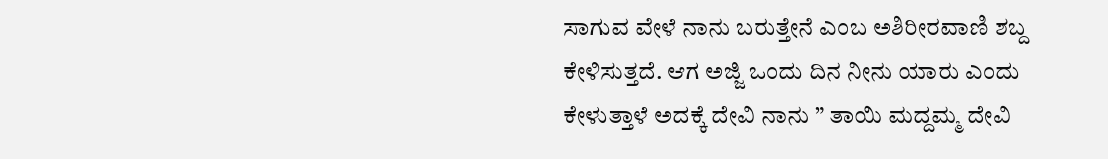ಸಾಗುವ ವೇಳೆ ನಾನು ಬರುತ್ತೇನೆ ಎಂಬ ಅಶಿರೀರವಾಣಿ ಶಬ್ದ ಕೇಳಿಸುತ್ತದೆ. ಆಗ ಅಜ್ಜಿ ಒಂದು ದಿನ ನೀನು ಯಾರು ಎಂದು ಕೇಳುತ್ತಾಳೆ ಅದಕ್ಕೆ ದೇವಿ ನಾನು ” ತಾಯಿ ಮದ್ದಮ್ಮ ದೇವಿ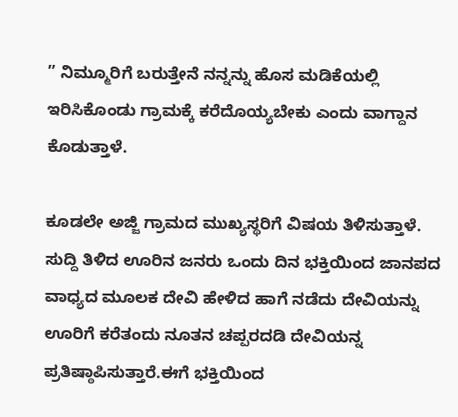” ನಿಮ್ಮೂರಿಗೆ ಬರುತ್ತೇನೆ ನನ್ನನ್ನು ಹೊಸ ಮಡಿಕೆಯಲ್ಲಿ ಇರಿಸಿಕೊಂಡು ಗ್ರಾಮಕ್ಕೆ ಕರೆದೊಯ್ಯಬೇಕು ಎಂದು ವಾಗ್ದಾನ ಕೊಡುತ್ತಾಳೆ.

ಕೂಡಲೇ ಅಜ್ಜಿ ಗ್ರಾಮದ ಮುಖ್ಯಸ್ಥರಿಗೆ ವಿಷಯ ತಿಳಿಸುತ್ತಾಳೆ. ಸುದ್ದಿ ತಿಳಿದ ಊರಿನ ಜನರು ಒಂದು ದಿನ ಭಕ್ತಿಯಿಂದ ಜಾನಪದ ವಾಧ್ಯದ ಮೂಲಕ ದೇವಿ ಹೇಳಿದ ಹಾಗೆ ನಡೆದು ದೇವಿಯನ್ನು ಊರಿಗೆ ಕರೆತಂದು ನೂತನ ಚಪ್ಪರದಡಿ ದೇವಿಯನ್ನ ಪ್ರತಿಷ್ಠಾಪಿಸುತ್ತಾರೆ.ಈಗೆ ಭಕ್ತಿಯಿಂದ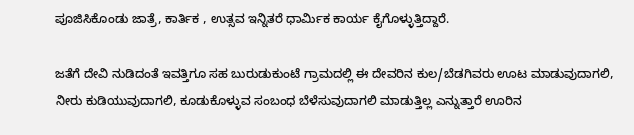ಪೂಜಿಸಿಕೊಂಡು ಜಾತ್ರೆ, ಕಾರ್ತಿಕ , ಉತ್ಸವ ಇನ್ನಿತರೆ ಧಾರ್ಮಿಕ ಕಾರ್ಯ ಕೈಗೊಳ್ಳುತ್ತಿದ್ದಾರೆ.

ಜತೆಗೆ ದೇವಿ ನುಡಿದಂತೆ ಇವತ್ತಿಗೂ ಸಹ ಬುರುಡುಕುಂಟೆ ಗ್ರಾಮದಲ್ಲಿ ಈ ದೇವರಿನ ಕುಲ/ಬೆಡಗಿವರು ಊಟ ಮಾಡುವುದಾಗಲಿ, ನೀರು ಕುಡಿಯುವುದಾಗಲಿ, ಕೂಡುಕೊಳ್ಳುವ ಸಂಬಂಧ ಬೆಳೆಸುವುದಾಗಲಿ ಮಾಡುತ್ತಿಲ್ಲ ಎನ್ನುತ್ತಾರೆ ಊರಿನ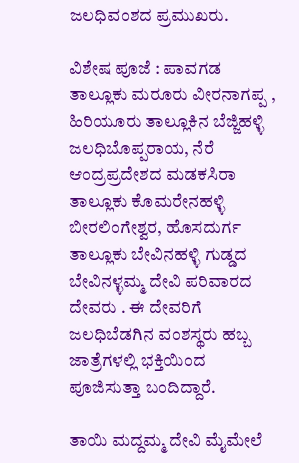ಜಲಧಿವಂಶದ ಪ್ರಮುಖರು.

ವಿಶೇಷ ಪೂಜೆ : ಪಾವಗಡ ತಾಲ್ಲೂಕು ಮರೂರು ವೀರನಾಗಪ್ಪ , ಹಿರಿಯೂರು ತಾಲ್ಲೂಕಿನ ಬೆಜ್ಜಿಹಳ್ಳಿ ಜಲಧಿಬೊಪ್ಪರಾಯ, ನೆರೆ ಆಂದ್ರಪ್ರದೇಶದ ಮಡಕಸಿರಾ ತಾಲ್ಲೂಕು ಕೊಮರೇನಹಳ್ಳಿ ಬೀರಲಿಂಗೇಶ್ವರ, ಹೊಸದುರ್ಗ ತಾಲ್ಲೂಕು ಬೇವಿನಹಳ್ಳಿ ಗುಡ್ಡದ ಬೇವಿನಳ್ಳಮ್ಮ ದೇವಿ ಪರಿವಾರದ ದೇವರು . ಈ ದೇವರಿಗೆ ಜಲಧಿಬೆಡಗಿನ ವಂಶಸ್ಥರು ಹಬ್ಬ ಜಾತ್ರೆಗಳಲ್ಲಿ ಭಕ್ತಿಯಿಂದ ಪೂಜಿಸುತ್ತಾ ಬಂದಿದ್ದಾರೆ.

ತಾಯಿ ಮದ್ದಮ್ಮ ದೇವಿ ಮೈಮೇಲೆ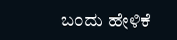ಬಂದು ಹೇಳಿಕೆ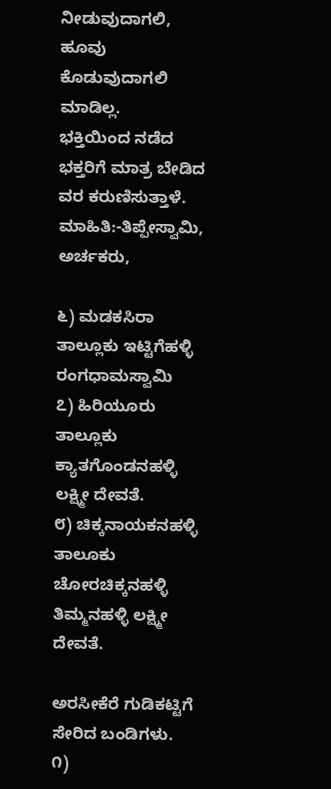ನೀಡುವುದಾಗಲಿ, ಹೂವು ಕೊಡುವುದಾಗಲಿ ಮಾಡಿಲ್ಲ.
ಭಕ್ತಿಯಿಂದ ನಡೆದ ಭಕ್ತರಿಗೆ ಮಾತ್ರ ಬೇಡಿದ ವರ ಕರುಣಿಸುತ್ತಾಳೆ.
ಮಾಹಿತಿ:-ತಿಪ್ಪೇಸ್ವಾಮಿ, ಅರ್ಚಕರು,

೬) ಮಡಕಸಿರಾ ತಾಲ್ಲೂಕು ಇಟ್ಟಿಗೆಹಳ್ಳಿ ರಂಗಧಾಮಸ್ವಾಮಿ
೭) ಹಿರಿಯೂರು ತಾಲ್ಲೂಕು ಕ್ಯಾತಗೊಂಡನಹಳ್ಳಿ ಲಕ್ಷ್ಮೀ ದೇವತೆ.
೮) ಚಿಕ್ಕನಾಯಕನಹಳ್ಳಿ ತಾಲೂಕು ಚೋರಚಿಕ್ಕನಹಳ್ಳಿ ತಿಮ್ಮನಹಳ್ಳಿ ಲಕ್ಷ್ಮೀ ದೇವತೆ.

ಅರಸೀಕೆರೆ ಗುಡಿಕಟ್ಟಿಗೆ ಸೇರಿದ ಬಂಡಿಗಳು.
೧)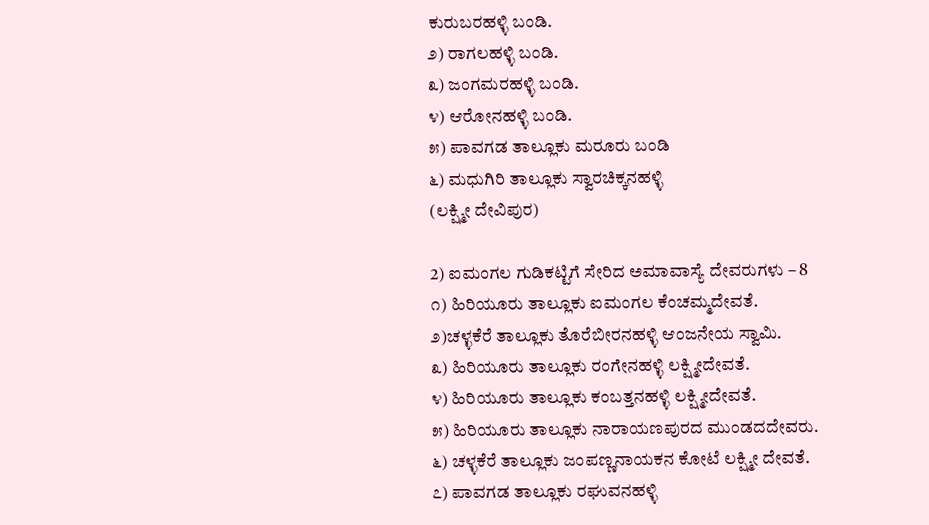ಕುರುಬರಹಳ್ಳಿ ಬಂಡಿ.
೨) ರಾಗಲಹಳ್ಳಿ ಬಂಡಿ.
೩) ಜಂಗಮರಹಳ್ಳಿ ಬಂಡಿ.
೪) ಆರೋನಹಳ್ಳಿ ಬಂಡಿ.
೫) ಪಾವಗಡ ತಾಲ್ಲೂಕು ಮರೂರು ಬಂಡಿ
೬) ಮಧುಗಿರಿ ತಾಲ್ಲೂಕು ಸ್ವಾರಚಿಕ್ಕನಹಳ್ಳಿ
(ಲಕ್ಷ್ಮೀ ದೇವಿಪುರ)

2) ಐಮಂಗಲ ಗುಡಿಕಟ್ಟಿಗೆ ಸೇರಿದ ಅಮಾವಾಸ್ಯೆ ದೇವರುಗಳು – 8
೧) ಹಿರಿಯೂರು ತಾಲ್ಲೂಕು ಐಮಂಗಲ ಕೆಂಚಮ್ಮದೇವತೆ.
೨)ಚಳ್ಳಕೆರೆ ತಾಲ್ಲೂಕು ತೊರೆಬೀರನಹಳ್ಳಿ ಆಂಜನೇಯ ಸ್ವಾಮಿ.
೩) ಹಿರಿಯೂರು ತಾಲ್ಲೂಕು ರಂಗೇನಹಳ್ಳಿ ಲಕ್ಷ್ಮೀದೇವತೆ.
೪) ಹಿರಿಯೂರು ತಾಲ್ಲೂಕು ಕಂಬತ್ತನಹಳ್ಳಿ ಲಕ್ಷ್ಮೀದೇವತೆ.
೫) ಹಿರಿಯೂರು ತಾಲ್ಲೂಕು ನಾರಾಯಣಪುರದ ಮುಂಡದದೇವರು.
೬) ಚಳ್ಳಕೆರೆ ತಾಲ್ಲೂಕು ಜಂಪಣ್ಣನಾಯಕನ ಕೋಟೆ ಲಕ್ಷ್ಮೀ ದೇವತೆ.
೭) ಪಾವಗಡ ತಾಲ್ಲೂಕು ರಘುವನಹಳ್ಳಿ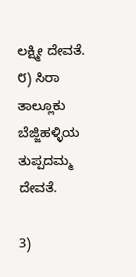ಲಕ್ಷ್ಮೀ ದೇವತೆ.
೮) ಸಿರಾ ತಾಲ್ಲೂಕು ಬೆಜ್ಜಿಹಳ್ಳಿಯ ತುಪ್ಪದಮ್ಮ ದೇವತೆ.

3)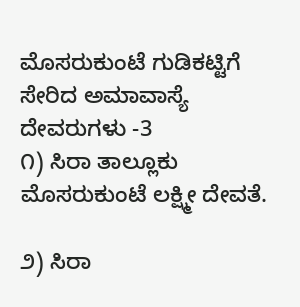ಮೊಸರುಕುಂಟೆ ಗುಡಿಕಟ್ಟಿಗೆ ಸೇರಿದ ಅಮಾವಾಸ್ಯೆ ದೇವರುಗಳು -3
೧) ಸಿರಾ ತಾಲ್ಲೂಕು ಮೊಸರುಕುಂಟೆ ಲಕ್ಷ್ಮೀ ದೇವತೆ.

೨) ಸಿರಾ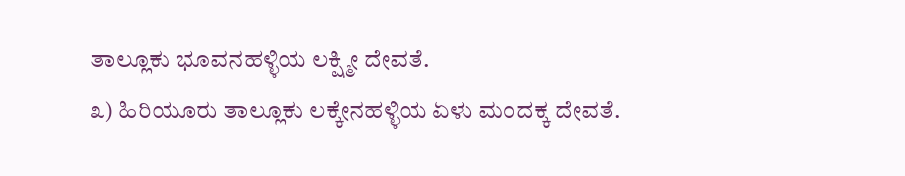ತಾಲ್ಲೂಕು ಭೂವನಹಳ್ಳಿಯ ಲಕ್ಷ್ಮೀ ದೇವತೆ.
೩) ಹಿರಿಯೂರು ತಾಲ್ಲೂಕು ಲಕ್ಕೇನಹಳ್ಳಿಯ ಏಳು ಮಂದಕ್ಕ ದೇವತೆ.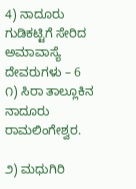4) ನಾದೂರು ಗುಡಿಕಟ್ಟಿಗೆ ಸೇರಿದ ಅಮಾವಾಸ್ಯೆ ದೇವರುಗಳು – 6
೧) ಸಿರಾ ತಾಲ್ಲೂಕಿನ ನಾದೂರು ರಾಮಲಿಂಗೇಶ್ವರ.

೨) ಮಧುಗಿರಿ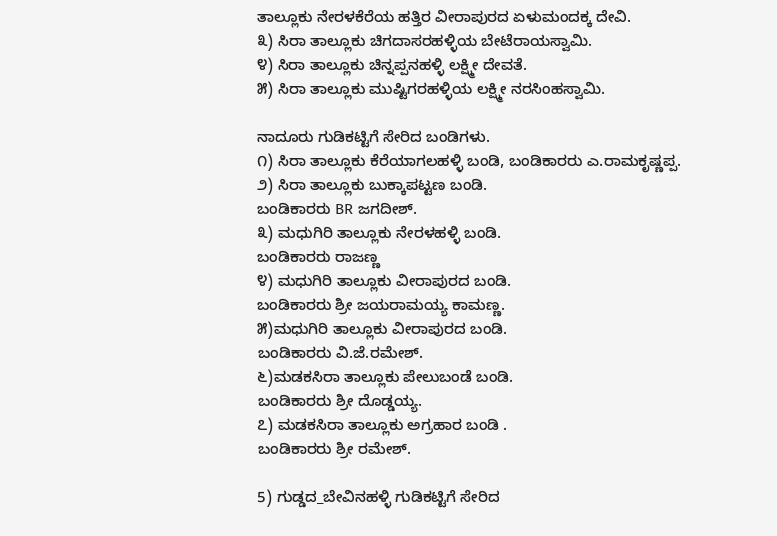ತಾಲ್ಲೂಕು ನೇರಳಕೆರೆಯ ಹತ್ತಿರ ವೀರಾಪುರದ ಏಳುಮಂದಕ್ಕ ದೇವಿ.
೩) ಸಿರಾ ತಾಲ್ಲೂಕು ಚಿಗದಾಸರಹಳ್ಳಿಯ ಬೇಟೆರಾಯಸ್ವಾಮಿ.
೪) ಸಿರಾ ತಾಲ್ಲೂಕು ಚಿನ್ನಪ್ಪನಹಳ್ಳಿ ಲಕ್ಷ್ಮೀ ದೇವತೆ‌.
೫) ಸಿರಾ ತಾಲ್ಲೂಕು ಮುಷ್ಟಿಗರಹಳ್ಳಿಯ ಲಕ್ಷ್ಮೀ ನರಸಿಂಹಸ್ವಾಮಿ.

ನಾದೂರು ಗುಡಿಕಟ್ಟಿಗೆ ಸೇರಿದ ಬಂಡಿಗಳು.
೧) ಸಿರಾ ತಾಲ್ಲೂಕು ಕೆರೆಯಾಗಲಹಳ್ಳಿ ಬಂಡಿ, ಬಂಡಿಕಾರರು ಎ.ರಾಮಕೃಷ್ಣಪ್ಪ.
೨) ಸಿರಾ ತಾಲ್ಲೂಕು ಬುಕ್ಕಾಪಟ್ಟಣ ಬಂಡಿ.
ಬಂಡಿಕಾರರು BR ಜಗದೀಶ್.
೩) ಮಧುಗಿರಿ ತಾಲ್ಲೂಕು ನೇರಳಹಳ್ಳಿ ಬಂಡಿ.
ಬಂಡಿಕಾರರು ರಾಜಣ್ಣ
೪) ಮಧುಗಿರಿ ತಾಲ್ಲೂಕು ವೀರಾಪುರದ ಬಂಡಿ.
ಬಂಡಿಕಾರರು ಶ್ರೀ ಜಯರಾಮಯ್ಯ ಕಾಮಣ್ಣ.
೫)ಮಧುಗಿರಿ ತಾಲ್ಲೂಕು ವೀರಾಪುರದ ಬಂಡಿ.
ಬಂಡಿಕಾರರು ವಿ.ಜೆ.ರಮೇಶ್.
೬)ಮಡಕಸಿರಾ ತಾಲ್ಲೂಕು ಪೇಲುಬಂಡೆ ಬಂಡಿ.
ಬಂಡಿಕಾರರು ಶ್ರೀ ದೊಡ್ಡಯ್ಯ.
೭) ಮಡಕಸಿರಾ ತಾಲ್ಲೂಕು ಅಗ್ರಹಾರ ಬಂಡಿ .
ಬಂಡಿಕಾರರು ಶ್ರೀ ರಮೇಶ್.

5) ಗುಡ್ಡದ_ಬೇವಿನಹಳ್ಳಿ ಗುಡಿಕಟ್ಟಿಗೆ ಸೇರಿದ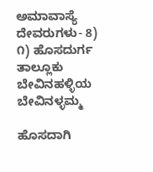ಅಮಾವಾಸ್ಯೆ ದೇವರುಗಳು- 8)
೧) ಹೊಸದುರ್ಗ ತಾಲ್ಲೂಕು ಬೇವಿನಹಳ್ಳಿಯ ಬೇವಿನಳ್ಳಮ್ಮ

ಹೊಸದಾಗಿ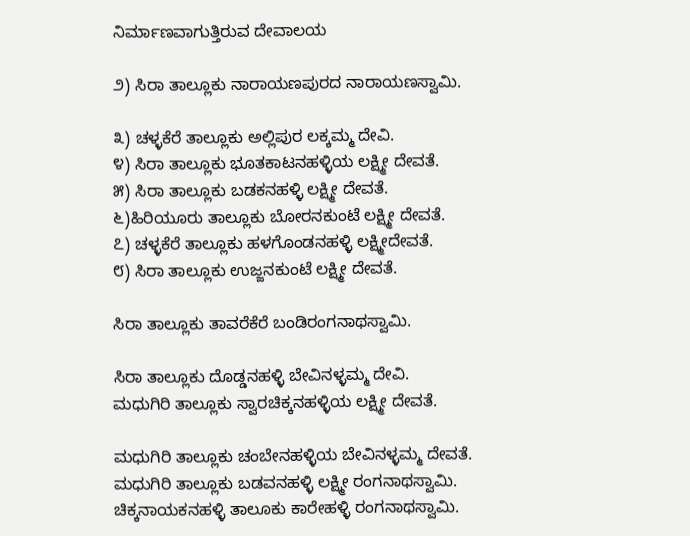ನಿರ್ಮಾಣವಾಗುತ್ತಿರುವ ದೇವಾಲಯ

೨) ಸಿರಾ ತಾಲ್ಲೂಕು ನಾರಾಯಣಪುರದ ನಾರಾಯಣಸ್ವಾಮಿ.

೩) ಚಳ್ಳಕೆರೆ ತಾಲ್ಲೂಕು ಅಲ್ಲಿಪುರ ಲಕ್ಕಮ್ಮ ದೇವಿ.
೪) ಸಿರಾ ತಾಲ್ಲೂಕು ಭೂತಕಾಟನಹಳ್ಳಿಯ ಲಕ್ಷ್ಮೀ ದೇವತೆ.
೫) ಸಿರಾ ತಾಲ್ಲೂಕು ಬಡಕನಹಳ್ಳಿ ಲಕ್ಷ್ಮೀ ದೇವತೆ.
೬)ಹಿರಿಯೂರು ತಾಲ್ಲೂಕು ಬೋರನಕುಂಟೆ ಲಕ್ಷ್ಮೀ ದೇವತೆ.
೭) ಚಳ್ಳಕೆರೆ ತಾಲ್ಲೂಕು ಹಳಗೊಂಡನಹಳ್ಳಿ ಲಕ್ಷ್ಮೀದೇವತೆ.
೮) ಸಿರಾ ತಾಲ್ಲೂಕು ಉಜ್ಜನಕುಂಟೆ ಲಕ್ಷ್ಮೀ ದೇವತೆ.

ಸಿರಾ ತಾಲ್ಲೂಕು ತಾವರೆಕೆರೆ ಬಂಡಿರಂಗನಾಥಸ್ವಾಮಿ.

ಸಿರಾ ತಾಲ್ಲೂಕು ದೊಡ್ಡನಹಳ್ಳಿ ಬೇವಿನಳ್ಳಮ್ಮ ದೇವಿ.
ಮಧುಗಿರಿ ತಾಲ್ಲೂಕು ಸ್ವಾರಚಿಕ್ಕನಹಳ್ಳಿಯ ಲಕ್ಷ್ಮೀ ದೇವತೆ‌.

ಮಧುಗಿರಿ ತಾಲ್ಲೂಕು ಚಂಬೇನಹಳ್ಳಿಯ ಬೇವಿನಳ್ಳಮ್ಮ ದೇವತೆ.
ಮಧುಗಿರಿ ತಾಲ್ಲೂಕು ಬಡವನಹಳ್ಳಿ ಲಕ್ಷ್ಮೀ ರಂಗನಾಥಸ್ವಾಮಿ.
ಚಿಕ್ಕನಾಯಕನಹಳ್ಳಿ ತಾಲೂಕು ಕಾರೇಹಳ್ಳಿ ರಂಗನಾಥಸ್ವಾಮಿ.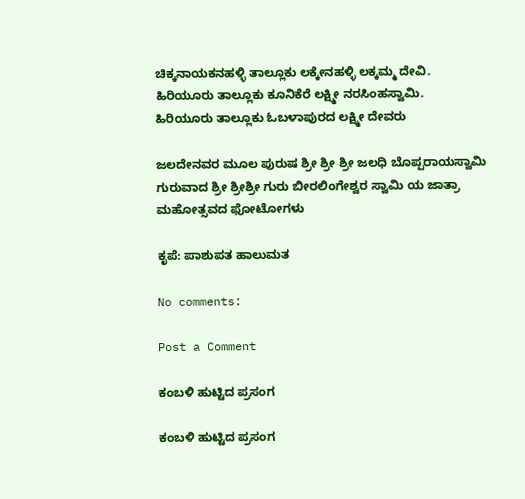ಚಿಕ್ಕನಾಯಕನಹಳ್ಳಿ ತಾಲ್ಲೂಕು ಲಕ್ಕೇನಹಳ್ಳಿ ಲಕ್ಕಮ್ಮ ದೇವಿ.
ಹಿರಿಯೂರು ತಾಲ್ಲೂಕು ಕೂನಿಕೆರೆ ಲಕ್ಷ್ಮೀ ನರಸಿಂಹಸ್ವಾಮಿ.
ಹಿರಿಯೂರು ತಾಲ್ಲೂಕು ಓಬಳಾಪುರದ ಲಕ್ಷ್ಮೀ ದೇವರು

ಜಲದೇನವರ ಮೂಲ ಪುರುಷ ಶ್ರೀ ಶ್ರೀ ಶ್ರೀ ಜಲಧಿ ಬೊಪ್ಪರಾಯಸ್ವಾಮಿ ಗುರುವಾದ ಶ್ರೀ ಶ್ರೀಶ್ರೀ ಗುರು ಬೀರಲಿಂಗೇಶ್ವರ ಸ್ವಾಮಿ ಯ ಜಾತ್ರಾ ಮಹೋತ್ಸವದ ಫೋಟೋಗಳು

ಕೃಪೆ: ಪಾಶುಪತ ಹಾಲುಮತ

No comments:

Post a Comment

ಕಂಬಳಿ ಹುಟ್ಟಿದ ಪ್ರಸಂಗ

ಕಂಬಳಿ ಹುಟ್ಟಿದ ಪ್ರಸಂಗ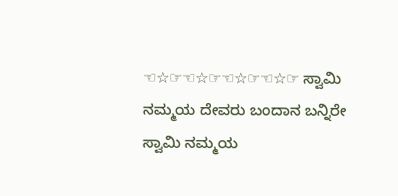☜☆☞☜☆☞☜☆☞☜☆☞ ಸ್ವಾಮಿ ನಮ್ಮಯ ದೇವರು ಬಂದಾನ ಬನ್ನಿರೇ ಸ್ವಾಮಿ ನಮ್ಮಯ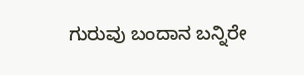ಗುರುವು ಬಂದಾನ ಬನ್ನಿರೇ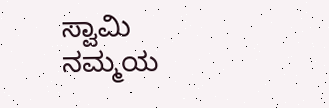ಸ್ವಾಮಿ ನಮ್ಮಯ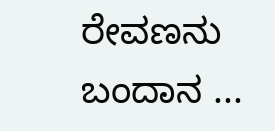ರೇವಣನು ಬಂದಾನ ...